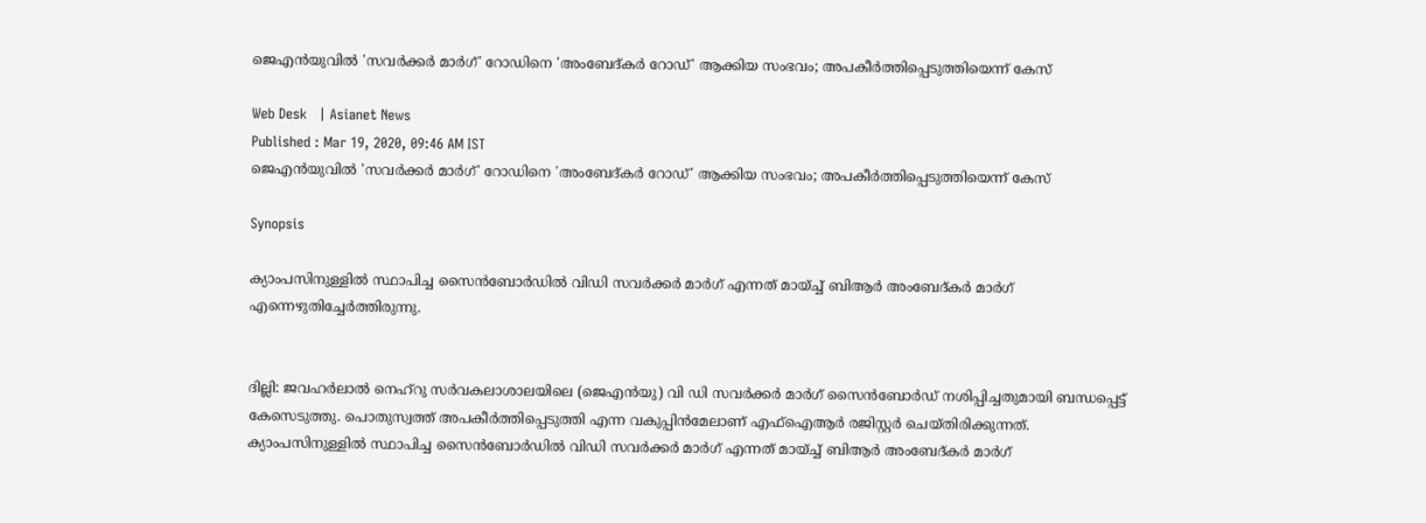ജെഎൻയുവിൽ 'സവർക്കർ മാർഗ്' റോഡിനെ 'അംബേദ്കർ റോഡ്' ആക്കിയ സംഭവം; അപകീർത്തിപ്പെടുത്തിയെന്ന് കേസ്

Web Desk   | Asianet News
Published : Mar 19, 2020, 09:46 AM IST
ജെഎൻയുവിൽ 'സവർക്കർ മാർഗ്' റോഡിനെ 'അംബേദ്കർ റോഡ്' ആക്കിയ സംഭവം; അപകീർത്തിപ്പെടുത്തിയെന്ന് കേസ്

Synopsis

ക്യാംപസിനുള്ളിൽ സ്ഥാപിച്ച സൈൻബോർഡിൽ വിഡി സവർക്കർ മാർഗ് എന്നത് മായ്ച്ച് ബിആർ അംബേദ്കർ മാർഗ് എന്നെഴുതിച്ചേർത്തിരുന്നു.


ദില്ലി: ജവഹർലാൽ നെഹ്‌റു സർവകലാശാലയിലെ (ജെഎൻയു) വി ഡി സവർക്കർ മാർഗ് സൈൻബോർഡ് നശിപ്പിച്ചതുമായി ബന്ധപ്പെട്ട് കേസെടുത്തു. പൊതുസ്വത്ത് അപകീർത്തിപ്പെടുത്തി എന്ന വകുപ്പിൻമേലാണ് എഫ്ഐആർ രജിസ്റ്റർ ചെയ്തിരിക്കുന്നത്. ക്യാംപസിനുള്ളിൽ സ്ഥാപിച്ച സൈൻബോർഡിൽ വിഡി സവർക്കർ മാർഗ് എന്നത് മായ്ച്ച് ബിആർ അംബേദ്കർ മാർഗ്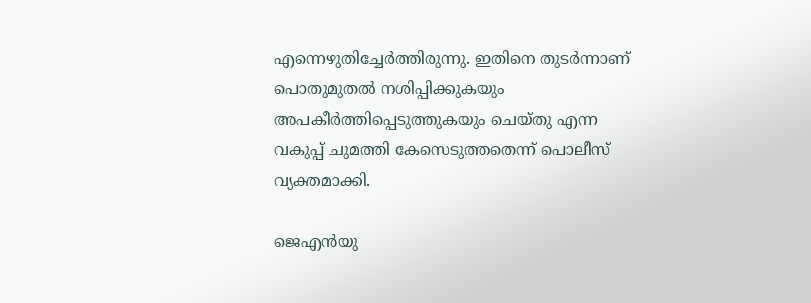എന്നെഴുതിച്ചേർത്തിരുന്നു. ഇതിനെ തുടർന്നാണ് പൊതുമുതൽ നശിപ്പിക്കുകയും അപകീർത്തിപ്പെടുത്തുകയും ചെയ്തു എന്ന വകുപ്പ് ചുമത്തി കേസെടുത്തതെന്ന് പൊലീസ് വ്യക്തമാക്കി.

ജെഎൻയു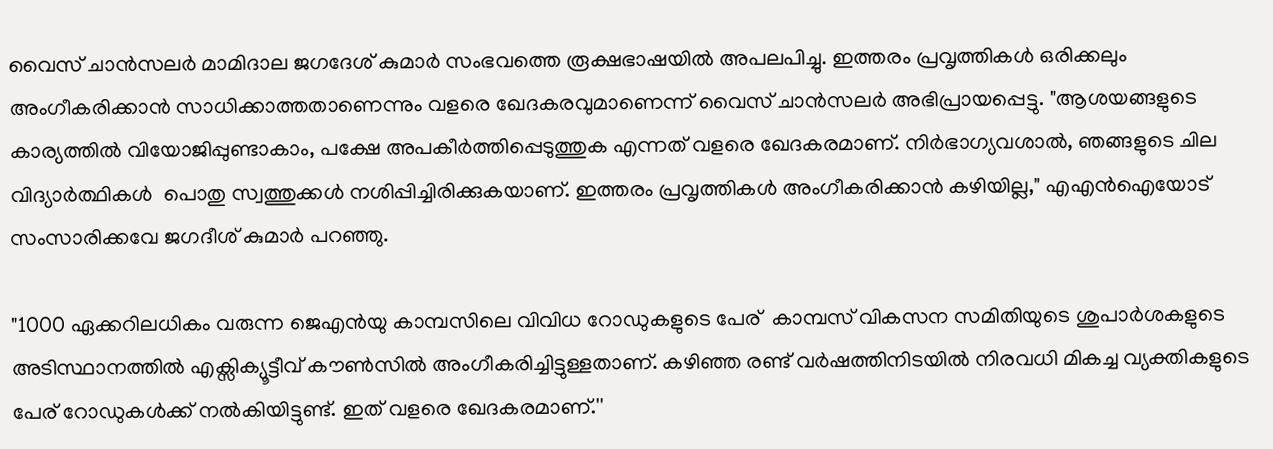വൈസ് ചാൻസലർ മാമിദാല ജഗദേശ് കുമാർ സംഭവത്തെ രൂക്ഷഭാഷയിൽ അപലപിച്ചു. ഇത്തരം പ്രവൃത്തികൾ ഒരിക്കലും അംഗീകരിക്കാൻ സാധിക്കാത്തതാണെന്നും വളരെ ഖേദകരവുമാണെന്ന് വൈസ് ചാൻസലർ അഭിപ്രായപ്പെട്ടു. "ആശയങ്ങളുടെ കാര്യത്തിൽ വിയോജിപ്പുണ്ടാകാം, പക്ഷേ അപകീർത്തിപ്പെടുത്തുക എന്നത് വളരെ ഖേദകരമാണ്. നിർഭാഗ്യവശാൽ, ഞങ്ങളുടെ ചില വിദ്യാർത്ഥികൾ  പൊതു സ്വത്തുക്കൾ നശിപ്പിച്ചിരിക്കുകയാണ്. ഇത്തരം പ്രവൃത്തികൾ അംഗീകരിക്കാൻ കഴിയില്ല," എഎൻഐയോട് സംസാരിക്കവേ ജഗദീശ് കുമാർ പറഞ്ഞു.

"1000 ഏക്കറിലധികം വരുന്ന ജെഎൻയു കാമ്പസിലെ വിവിധ റോഡുകളുടെ പേര്  കാമ്പസ് വികസന സമിതിയുടെ ശുപാർശകളുടെ അടിസ്ഥാനത്തിൽ എക്സിക്യൂട്ടീവ് കൗൺസിൽ അംഗീകരിച്ചിട്ടുള്ളതാണ്. കഴിഞ്ഞ രണ്ട് വർഷത്തിനിടയിൽ നിരവധി മികച്ച വ്യക്തികളുടെ പേര് റോഡുകൾക്ക് നൽകിയിട്ടുണ്ട്. ഇത് വളരെ ഖേദകരമാണ്.''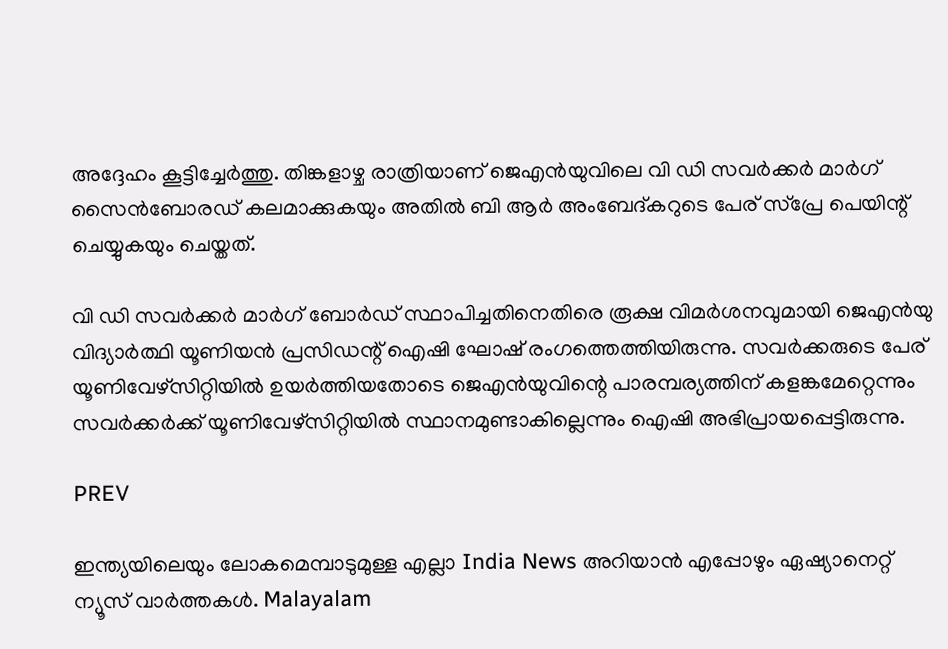അദ്ദേഹം കൂട്ടിച്ചേർത്തു. തിങ്കളാഴ്ച രാത്രിയാണ് ജെഎൻയുവിലെ വി ഡി സവർക്കർ മാർഗ് സൈൻബോര‍ഡ് കലമാക്കുകയും അതിൽ ബി ആർ അംബേദ്കറുടെ പേര് സ്പ്രേ പെയിന്റ് ചെയ്യുകയും ചെയ്തത്.

വി ഡി സവര്‍ക്കര്‍ മാര്‍ഗ് ബോര്‍ഡ് സ്ഥാപിച്ചതിനെതിരെ രൂക്ഷ വിമര്‍ശനവുമായി ജെഎന്‍യു വിദ്യാര്‍ത്ഥി യൂണിയന്‍ പ്രസിഡന്റ് ഐഷി ഘോഷ് രംഗത്തെത്തിയിരുന്നു. സവര്‍ക്കരുടെ പേര് യൂണിവേഴ്‌സിറ്റിയില്‍ ഉയര്‍ത്തിയതോടെ ജെഎന്‍യുവിന്റെ പാരമ്പര്യത്തിന് കളങ്കമേറ്റെന്നും സവര്‍ക്കര്‍ക്ക് യൂണിവേഴ്‌സിറ്റിയില്‍ സ്ഥാനമുണ്ടാകില്ലെന്നും ഐഷി അഭിപ്രായപ്പെട്ടിരുന്നു.

PREV

ഇന്ത്യയിലെയും ലോകമെമ്പാടുമുള്ള എല്ലാ India News അറിയാൻ എപ്പോഴും ഏഷ്യാനെറ്റ് ന്യൂസ് വാർത്തകൾ. Malayalam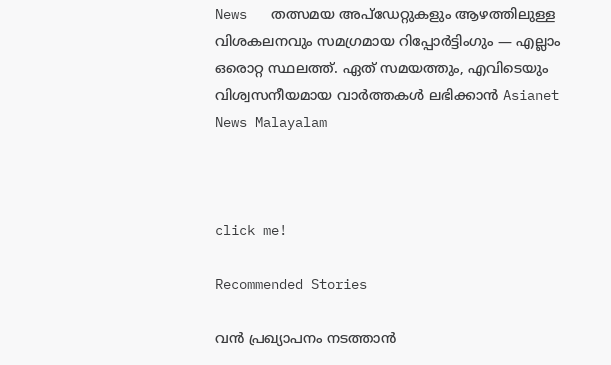News   തത്സമയ അപ്‌ഡേറ്റുകളും ആഴത്തിലുള്ള വിശകലനവും സമഗ്രമായ റിപ്പോർട്ടിംഗും — എല്ലാം ഒരൊറ്റ സ്ഥലത്ത്. ഏത് സമയത്തും, എവിടെയും വിശ്വസനീയമായ വാർത്തകൾ ലഭിക്കാൻ Asianet News Malayalam



click me!

Recommended Stories

വൻ പ്രഖ്യാപനം നടത്താൻ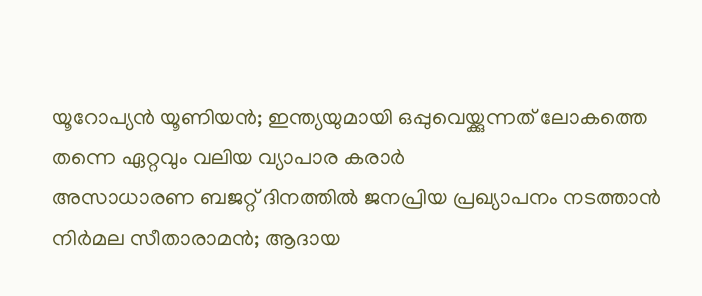യൂറോപ്യൻ യൂണിയൻ; ഇന്ത്യയുമായി ഒപ്പുവെയ്ക്കുന്നത് ലോകത്തെ തന്നെ ഏറ്റവും വലിയ വ്യാപാര കരാര്‍
അസാധാരണ ബജറ്റ് ദിനത്തിൽ ജനപ്രിയ പ്രഖ്യാപനം നടത്താൻ നിർമല സീതാരാമൻ; ആദായ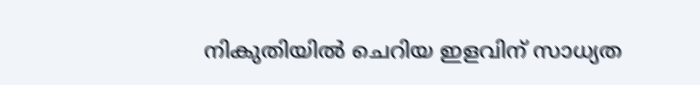നികുതിയിൽ ചെറിയ ഇളവിന് സാധ്യത